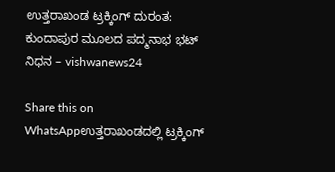ಉತ್ತರಾಖಂಡ ಟ್ರಕ್ಕಿಂಗ್ ದುರಂತ: ಕುಂದಾಪುರ ಮೂಲದ ಪದ್ಮನಾಭ ಭಟ್ ನಿಧನ – vishwanews24

Share this on WhatsAppಉತ್ತರಾಖಂಡದಲ್ಲಿ ಟ್ರಕ್ಕಿಂಗ್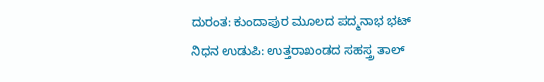ದುರಂತ: ಕುಂದಾಪುರ ಮೂಲದ ಪದ್ಮನಾಭ ಭಟ್ ನಿಧನ ಉಡುಪಿ: ಉತ್ತರಾಖಂಡದ ಸಹಸ್ತ್ರ ತಾಲ್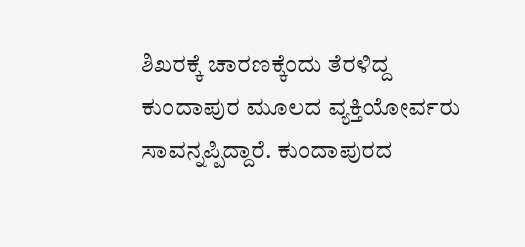ಶಿಖರಕ್ಕೆ ಚಾರಣಕ್ಕೆಂದು ತೆರಳಿದ್ದ ಕುಂದಾಪುರ ಮೂಲದ ವ್ಯಕ್ತಿಯೋರ್ವರು ಸಾವನ್ನಪ್ಪಿದ್ದಾರೆ. ಕುಂದಾಪುರದ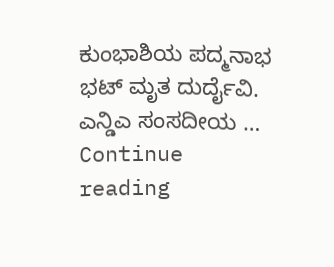ಕುಂಭಾಶಿಯ ಪದ್ಮನಾಭ ಭಟ್ ಮೃತ ದುರ್ದೈವಿ. ಎನ್ಡಿಎ ಸಂಸದೀಯ … Continue reading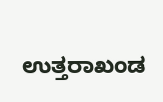ಉತ್ತರಾಖಂಡ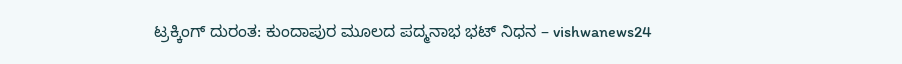ಟ್ರಕ್ಕಿಂಗ್ ದುರಂತ: ಕುಂದಾಪುರ ಮೂಲದ ಪದ್ಮನಾಭ ಭಟ್ ನಿಧನ – vishwanews24